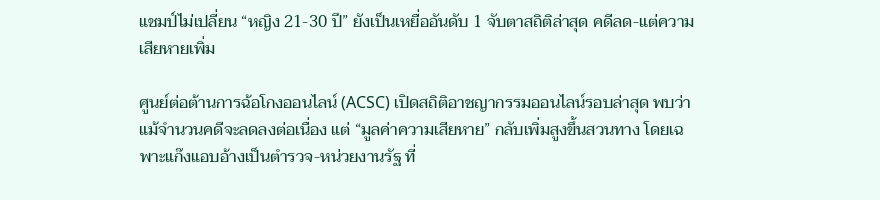แชมป์ไม่เปลี่ยน “หญิง 21-30 ปี” ยังเป็นเหยื่ออันดับ 1 จับตาสถิติล่าสุด คดีลด-แต่ความเสียหายเพิ่ม

ศูนย์ต่อต้านการฉ้อโกงออนไลน์ (ACSC) เปิดสถิติอาชญากรรมออนไลน์รอบล่าสุด พบว่า แม้จำนวนคดีจะลดลงต่อเนื่อง แต่ “มูลค่าความเสียหาย” กลับเพิ่มสูงขึ้นสวนทาง โดยเฉพาะแก๊งแอบอ้างเป็นตำรวจ-หน่วยงานรัฐ ที่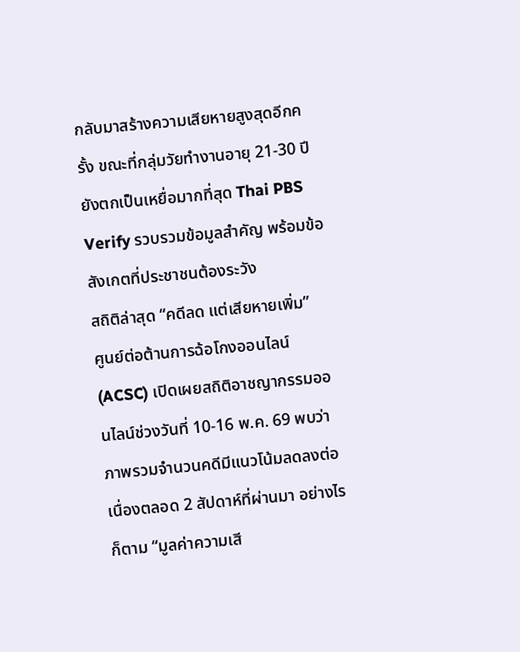กลับมาสร้างความเสียหายสูงสุดอีกครั้ง ขณะที่กลุ่มวัยทำงานอายุ 21-30 ปี ยังตกเป็นเหยื่อมากที่สุด Thai PBS Verify รวบรวมข้อมูลสำคัญ พร้อมข้อสังเกตที่ประชาชนต้องระวัง
สถิติล่าสุด “คดีลด แต่เสียหายเพิ่ม”
ศูนย์ต่อต้านการฉ้อโกงออนไลน์ (ACSC) เปิดเผยสถิติอาชญากรรมออนไลน์ช่วงวันที่ 10-16 พ.ค. 69 พบว่า ภาพรวมจำนวนคดีมีแนวโน้มลดลงต่อเนื่องตลอด 2 สัปดาห์ที่ผ่านมา อย่างไรก็ตาม “มูลค่าความเสี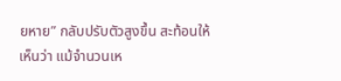ยหาย” กลับปรับตัวสูงขึ้น สะท้อนให้เห็นว่า แม้จำนวนเห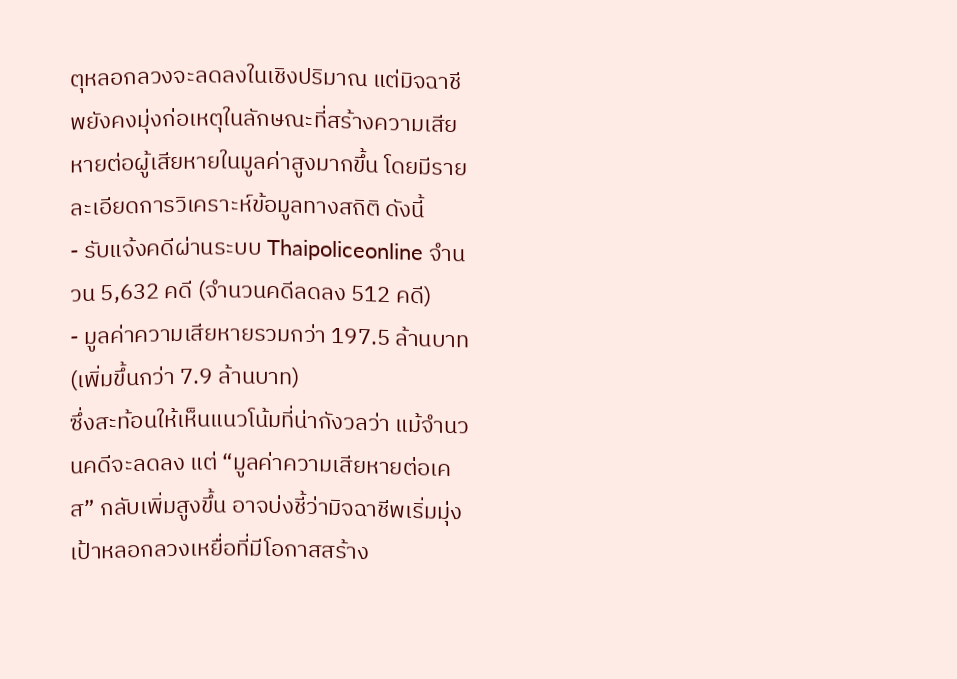ตุหลอกลวงจะลดลงในเชิงปริมาณ แต่มิจฉาชีพยังคงมุ่งก่อเหตุในลักษณะที่สร้างความเสียหายต่อผู้เสียหายในมูลค่าสูงมากขึ้น โดยมีรายละเอียดการวิเคราะห์ข้อมูลทางสถิติ ดังนี้
- รับแจ้งคดีผ่านระบบ Thaipoliceonline จำนวน 5,632 คดี (จำนวนคดีลดลง 512 คดี)
- มูลค่าความเสียหายรวมกว่า 197.5 ล้านบาท (เพิ่มขึ้นกว่า 7.9 ล้านบาท)
ซึ่งสะท้อนให้เห็นแนวโน้มที่น่ากังวลว่า แม้จำนวนคดีจะลดลง แต่ “มูลค่าความเสียหายต่อเคส” กลับเพิ่มสูงขึ้น อาจบ่งชี้ว่ามิจฉาชีพเริ่มมุ่งเป้าหลอกลวงเหยื่อที่มีโอกาสสร้าง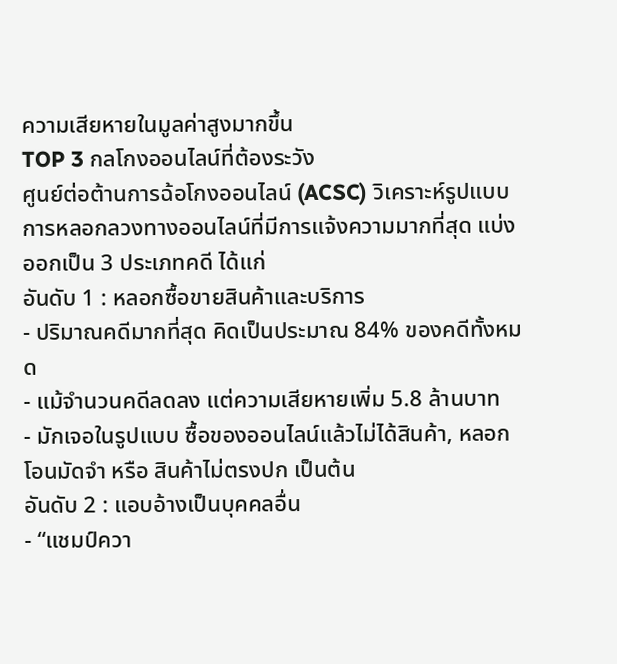ความเสียหายในมูลค่าสูงมากขึ้น
TOP 3 กลโกงออนไลน์ที่ต้องระวัง
ศูนย์ต่อต้านการฉ้อโกงออนไลน์ (ACSC) วิเคราะห์รูปแบบการหลอกลวงทางออนไลน์ที่มีการแจ้งความมากที่สุด แบ่งออกเป็น 3 ประเภทคดี ได้แก่
อันดับ 1 : หลอกซื้อขายสินค้าและบริการ
- ปริมาณคดีมากที่สุด คิดเป็นประมาณ 84% ของคดีทั้งหมด
- แม้จำนวนคดีลดลง แต่ความเสียหายเพิ่ม 5.8 ล้านบาท
- มักเจอในรูปแบบ ซื้อของออนไลน์แล้วไม่ได้สินค้า, หลอกโอนมัดจำ หรือ สินค้าไม่ตรงปก เป็นต้น
อันดับ 2 : แอบอ้างเป็นบุคคลอื่น
- “แชมป์ควา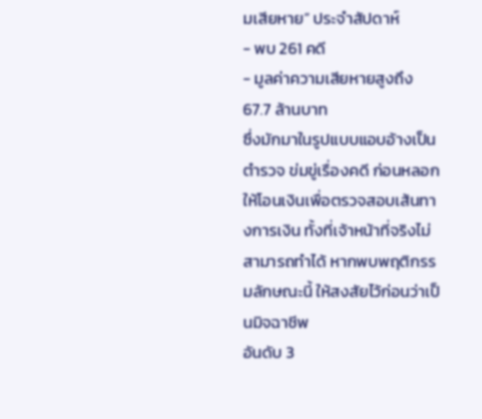มเสียหาย” ประจำสัปดาห์
- พบ 261 คดี
- มูลค่าความเสียหายสูงถึง 67.7 ล้านบาท
ซึ่งมักมาในรูปแบบแอบอ้างเป็นตำรวจ ข่มขู่เรื่องคดี ก่อนหลอกให้โอนเงินเพื่อตรวจสอบเส้นทางการเงิน ทั้งที่เจ้าหน้าที่จริงไม่สามารถทำได้ หากพบพฤติกรรมลักษณะนี้ ให้สงสัยไว้ก่อนว่าเป็นมิจฉาชีพ
อันดับ 3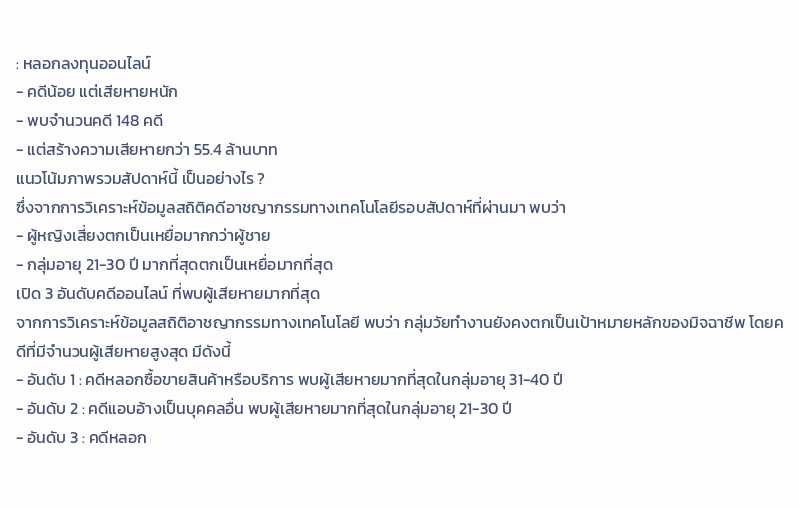: หลอกลงทุนออนไลน์
- คดีน้อย แต่เสียหายหนัก
- พบจำนวนคดี 148 คดี
- แต่สร้างความเสียหายกว่า 55.4 ล้านบาท
แนวโน้มภาพรวมสัปดาห์นี้ เป็นอย่างไร ?
ซึ่งจากการวิเคราะห์ข้อมูลสถิติคดีอาชญากรรมทางเทคโนโลยีรอบสัปดาห์ที่ผ่านมา พบว่า
- ผู้หญิงเสี่ยงตกเป็นเหยื่อมากกว่าผู้ชาย
- กลุ่มอายุ 21-30 ปี มากที่สุดตกเป็นเหยื่อมากที่สุด
เปิด 3 อันดับคดีออนไลน์ ที่พบผู้เสียหายมากที่สุด
จากการวิเคราะห์ข้อมูลสถิติอาชญากรรมทางเทคโนโลยี พบว่า กลุ่มวัยทำงานยังคงตกเป็นเป้าหมายหลักของมิจฉาชีพ โดยคดีที่มีจำนวนผู้เสียหายสูงสุด มีดังนี้
- อันดับ 1 : คดีหลอกซื้อขายสินค้าหรือบริการ พบผู้เสียหายมากที่สุดในกลุ่มอายุ 31-40 ปี
- อันดับ 2 : คดีแอบอ้างเป็นบุคคลอื่น พบผู้เสียหายมากที่สุดในกลุ่มอายุ 21-30 ปี
- อันดับ 3 : คดีหลอก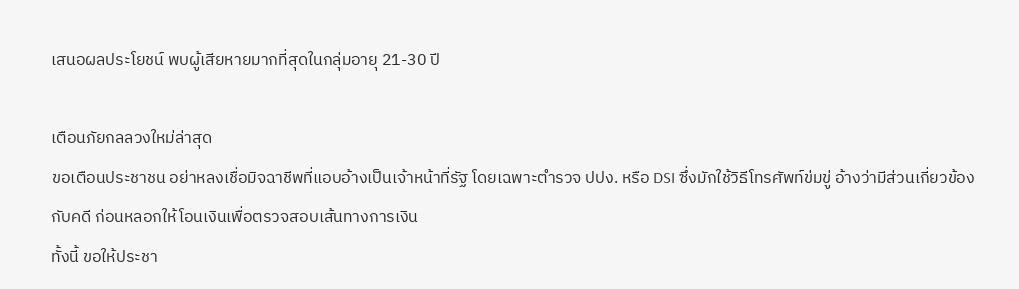เสนอผลประโยชน์ พบผู้เสียหายมากที่สุดในกลุ่มอายุ 21-30 ปี

เตือนภัยกลลวงใหม่ล่าสุด
ขอเตือนประชาชน อย่าหลงเชื่อมิจฉาชีพที่แอบอ้างเป็นเจ้าหน้าที่รัฐ โดยเฉพาะตำรวจ ปปง. หรือ DSI ซึ่งมักใช้วิธีโทรศัพท์ข่มขู่ อ้างว่ามีส่วนเกี่ยวข้องกับคดี ก่อนหลอกให้โอนเงินเพื่อตรวจสอบเส้นทางการเงิน
ทั้งนี้ ขอให้ประชา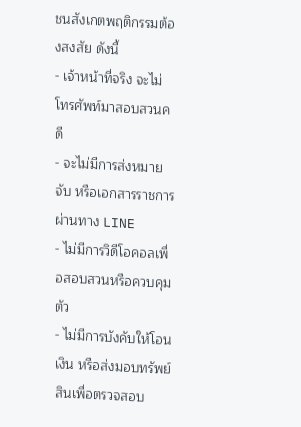ชนสังเกตพฤติกรรมต้องสงสัย ดังนี้
- เจ้าหน้าที่จริง จะไม่โทรศัพท์มาสอบสวนคดี
- จะไม่มีการส่งหมายจับ หรือเอกสารราชการผ่านทาง LINE
- ไม่มีการวิดีโอคอลเพื่อสอบสวนหรือควบคุมตัว
- ไม่มีการบังคับให้โอนเงิน หรือส่งมอบทรัพย์สินเพื่อตรวจสอบ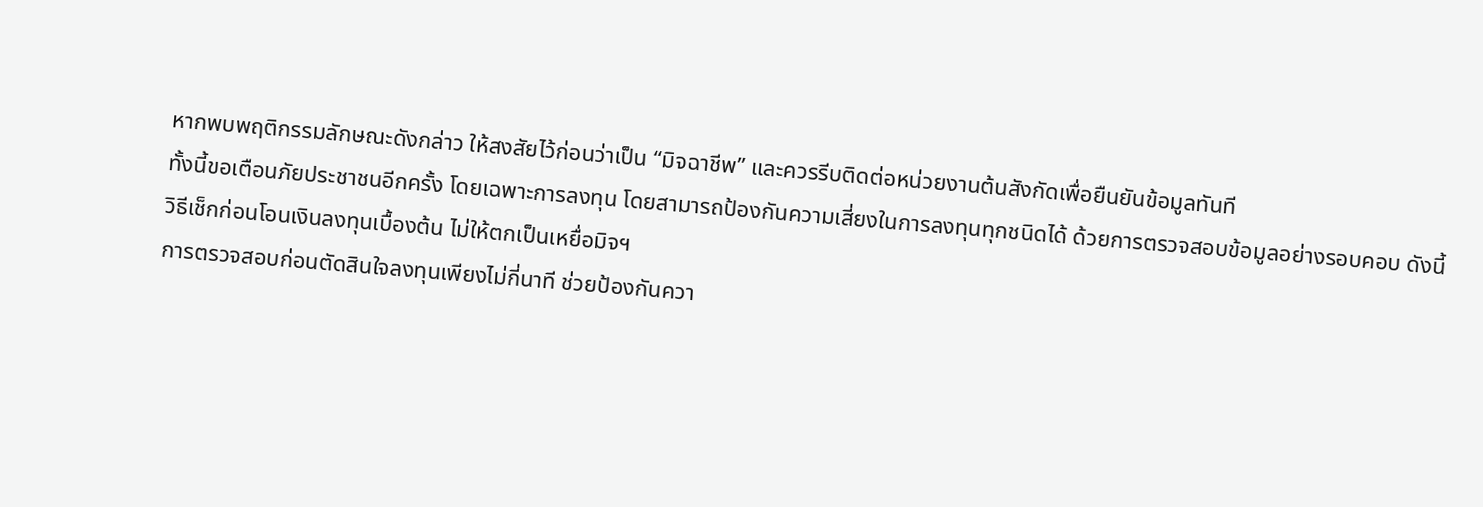หากพบพฤติกรรมลักษณะดังกล่าว ให้สงสัยไว้ก่อนว่าเป็น “มิจฉาชีพ” และควรรีบติดต่อหน่วยงานต้นสังกัดเพื่อยืนยันข้อมูลทันที
ทั้งนี้ขอเตือนภัยประชาชนอีกครั้ง โดยเฉพาะการลงทุน โดยสามารถป้องกันความเสี่ยงในการลงทุนทุกชนิดได้ ด้วยการตรวจสอบข้อมูลอย่างรอบคอบ ดังนี้
วิธีเช็กก่อนโอนเงินลงทุนเบื้องต้น ไม่ให้ตกเป็นเหยื่อมิจฯ
การตรวจสอบก่อนตัดสินใจลงทุนเพียงไม่กี่นาที ช่วยป้องกันควา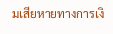มเสียหายทางการเงิ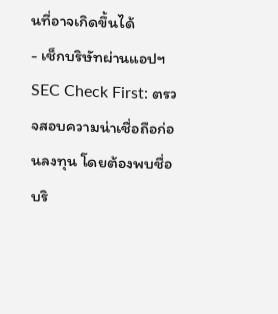นที่อาจเกิดขึ้นได้
- เช็กบริษัทผ่านแอปฯ SEC Check First: ตรวจสอบความน่าเชื่อถือก่อนลงทุน โดยต้องพบชื่อบริ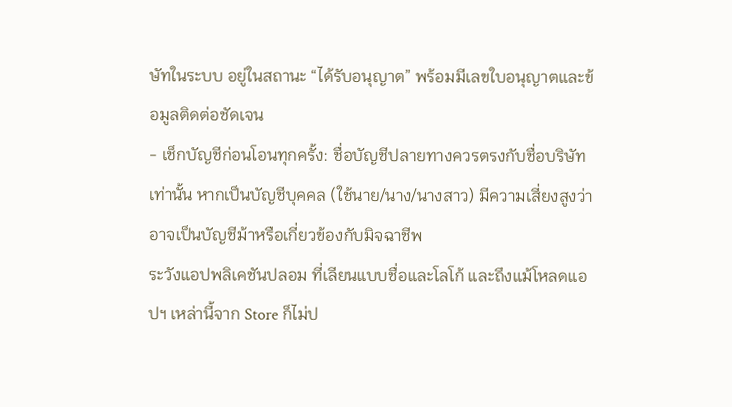ษัทในระบบ อยู่ในสถานะ “ได้รับอนุญาต” พร้อมมีเลขใบอนุญาตและข้อมูลติดต่อชัดเจน
- เช็กบัญชีก่อนโอนทุกครั้ง: ชื่อบัญชีปลายทางควรตรงกับชื่อบริษัทเท่านั้น หากเป็นบัญชีบุคคล (ใช้นาย/นาง/นางสาว) มีความเสี่ยงสูงว่าอาจเป็นบัญชีม้าหรือเกี่ยวข้องกับมิจฉาชีพ
ระวังแอปพลิเคชันปลอม ที่เลียนแบบชื่อและโลโก้ และถึงแม้โหลดแอปฯ เหล่านี้จาก Store ก็ไม่ป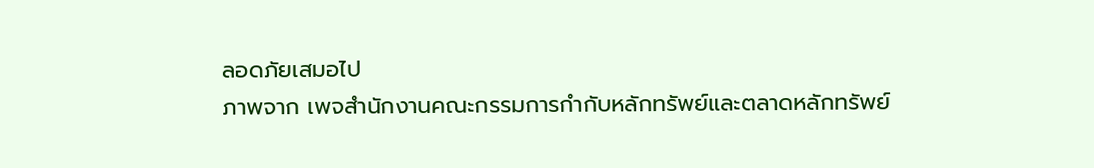ลอดภัยเสมอไป
ภาพจาก เพจสำนักงานคณะกรรมการกำกับหลักทรัพย์และตลาดหลักทรัพย์